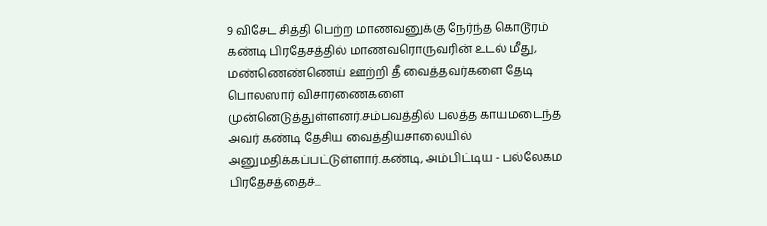9 விசேட சித்தி பெற்ற மாணவனுக்கு நேர்ந்த கொடூரம்
கண்டி பிரதேசத்தில் மாணவரொருவரின் உடல் மீது, மண்ணெண்ணெய் ஊற்றி தீ வைத்தவர்களை தேடி பொலஸார் விசாரணைகளை முன்னெடுத்துள்ளனர்.சம்பவத்தில் பலத்த காயமடைந்த அவர் கண்டி தேசிய வைத்தியசாலையில் அனுமதிக்கப்பட்டுள்ளார்.கண்டி, அம்பிட்டிய - பல்லேகம பிரதேசத்தைச்...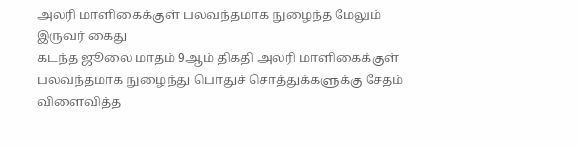அலரி மாளிகைக்குள் பலவந்தமாக நுழைந்த மேலும் இருவர் கைது
கடந்த ஜூலை மாதம் 9ஆம் திகதி அலரி மாளிகைக்குள் பலவந்தமாக நுழைந்து பொதுச் சொத்துக்களுக்கு சேதம் விளைவித்த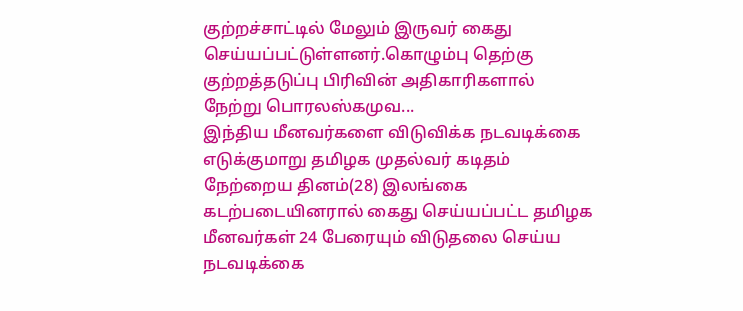குற்றச்சாட்டில் மேலும் இருவர் கைது செய்யப்பட்டுள்ளனர்.கொழும்பு தெற்கு குற்றத்தடுப்பு பிரிவின் அதிகாரிகளால் நேற்று பொரலஸ்கமுவ...
இந்திய மீனவர்களை விடுவிக்க நடவடிக்கை எடுக்குமாறு தமிழக முதல்வர் கடிதம்
நேற்றைய தினம்(28) இலங்கை கடற்படையினரால் கைது செய்யப்பட்ட தமிழக மீனவர்கள் 24 பேரையும் விடுதலை செய்ய நடவடிக்கை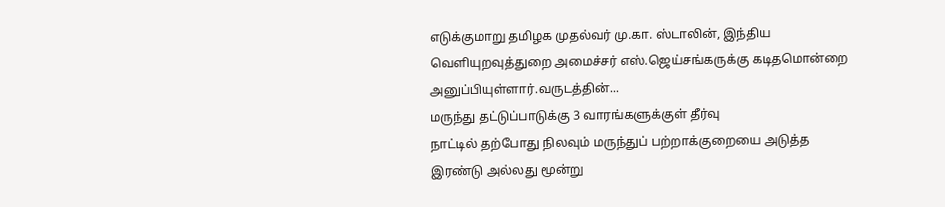எடுக்குமாறு தமிழக முதல்வர் மு.கா. ஸ்டாலின், இந்திய வௌியுறவுத்துறை அமைச்சர் எஸ்.ஜெய்சங்கருக்கு கடிதமொன்றை அனுப்பியுள்ளார்.வருடத்தின்...
மருந்து தட்டுப்பாடுக்கு 3 வாரங்களுக்குள் தீர்வு
நாட்டில் தற்போது நிலவும் மருந்துப் பற்றாக்குறையை அடுத்த இரண்டு அல்லது மூன்று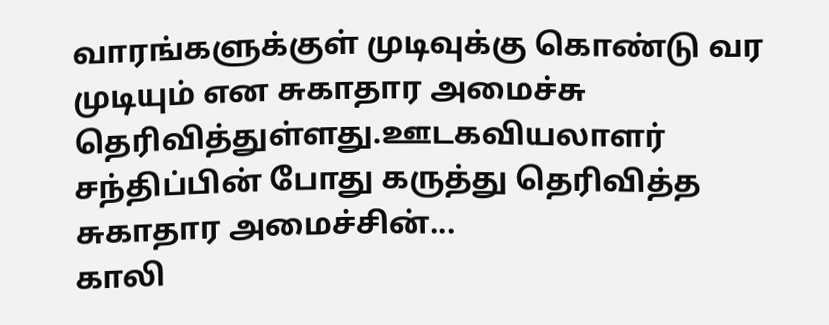வாரங்களுக்குள் முடிவுக்கு கொண்டு வர முடியும் என சுகாதார அமைச்சு தெரிவித்துள்ளது.ஊடகவியலாளர் சந்திப்பின் போது கருத்து தெரிவித்த சுகாதார அமைச்சின்...
காலி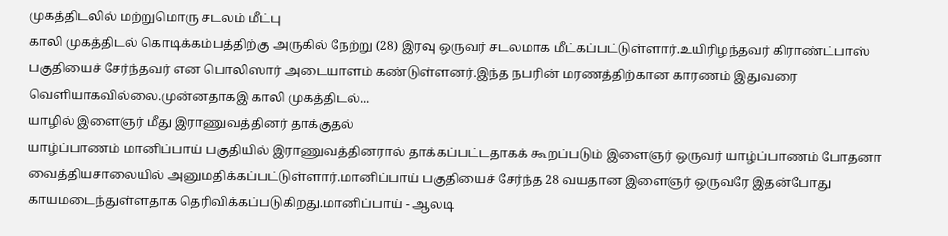முகத்திடலில் மற்றுமொரு சடலம் மீட்பு
காலி முகத்திடல் கொடிக்கம்பத்திற்கு அருகில் நேற்று (28) இரவு ஒருவர் சடலமாக மீட்கப்பட்டுள்ளார்.உயிரிழந்தவர் கிராண்ட்பாஸ் பகுதியைச் சேர்ந்தவர் என பொலிஸார் அடையாளம் கண்டுள்ளனர்.இந்த நபரின் மரணத்திற்கான காரணம் இதுவரை வெளியாகவில்லை.முன்னதாகஇ காலி முகத்திடல்...
யாழில் இளைஞர் மீது இராணுவத்தினர் தாக்குதல்
யாழ்ப்பாணம் மானிப்பாய் பகுதியில் இராணுவத்தினரால் தாக்கப்பட்டதாகக் கூறப்படும் இளைஞர் ஒருவர் யாழ்ப்பாணம் போதனா வைத்தியசாலையில் அனுமதிக்கப்பட்டுள்ளார்.மானிப்பாய் பகுதியைச் சேர்ந்த 28 வயதான இளைஞர் ஒருவரே இதன்போது காயமடைந்துள்ளதாக தெரிவிக்கப்படுகிறது.மானிப்பாய் - ஆலடி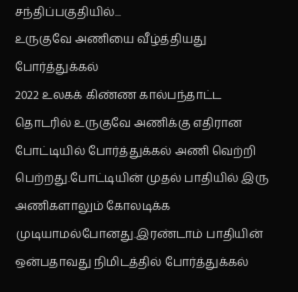சந்திப்பகுதியில்...
உருகுவே அணியை வீழ்த்தியது போர்த்துக்கல்
2022 உலகக் கிண்ண கால்பந்தாட்ட தொடரில் உருகுவே அணிக்கு எதிரான போட்டியில் போர்த்துக்கல் அணி வெற்றி பெற்றது.போட்டியின் முதல் பாதியில் இரு அணிகளாலும் கோலடிக்க முடியாமல்போனது.இரண்டாம் பாதியின் ஒன்பதாவது நிமிடத்தில் போர்த்துக்கல்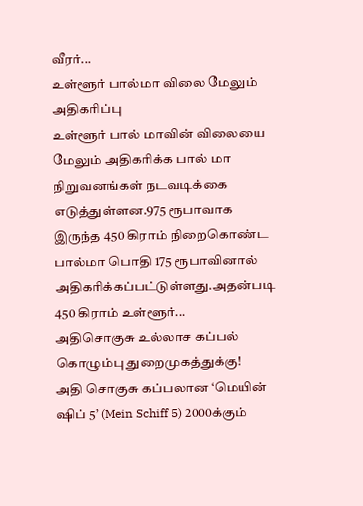வீரர்...
உள்ளூர் பால்மா விலை மேலும் அதிகரிப்பு
உள்ளூர் பால் மாவின் விலையை மேலும் அதிகரிக்க பால் மா நிறுவனங்கள் நடவடிக்கை எடுத்துள்ளன.975 ரூபாவாக இருந்த 450 கிராம் நிறைகொண்ட பால்மா பொதி 175 ரூபாவினால் அதிகரிக்கப்பட்டுள்ளது.அதன்படி 450 கிராம் உள்ளூர்...
அதிசொகுசு உல்லாச கப்பல் கொழும்பு துறைமுகத்துக்கு!
அதி சொகுசு கப்பலான ‘மெயின் ஷிப் 5’ (Mein Schiff 5) 2000க்கும்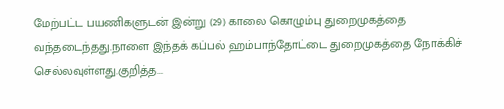மேற்பட்ட பயணிகளுடன் இன்று (29) காலை கொழும்பு துறைமுகத்தை வந்தடைந்தது.நாளை இந்தக் கப்பல் ஹம்பாந்தோட்டை துறைமுகத்தை நோக்கிச் செல்லவுள்ளது.குறித்த...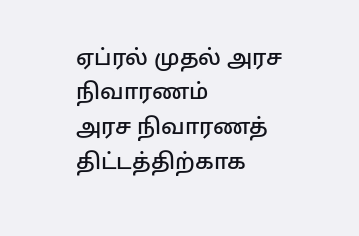ஏப்ரல் முதல் அரச நிவாரணம்
அரச நிவாரணத் திட்டத்திற்காக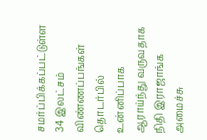சமர்ப்பிக்கப்பட்டுள்ள 34 இலட்சம் விண்ணப்பங்கள் தொடர்பில் உன்னிப்பாக ஆராய்ந்து வருவதாக நிதி இராஜாங்க அமைச்சு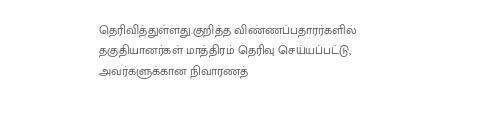தெரிவித்துள்ளது.குறித்த விண்ணப்பதாரர்களில் தகுதியானர்கள் மாத்திரம் தெரிவு செய்யப்பட்டு, அவர்களுக்கான நிவாரணத்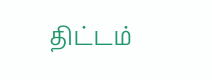திட்டம்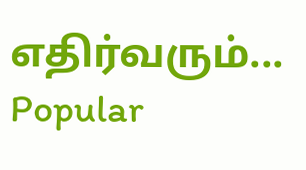எதிர்வரும்...
Popular